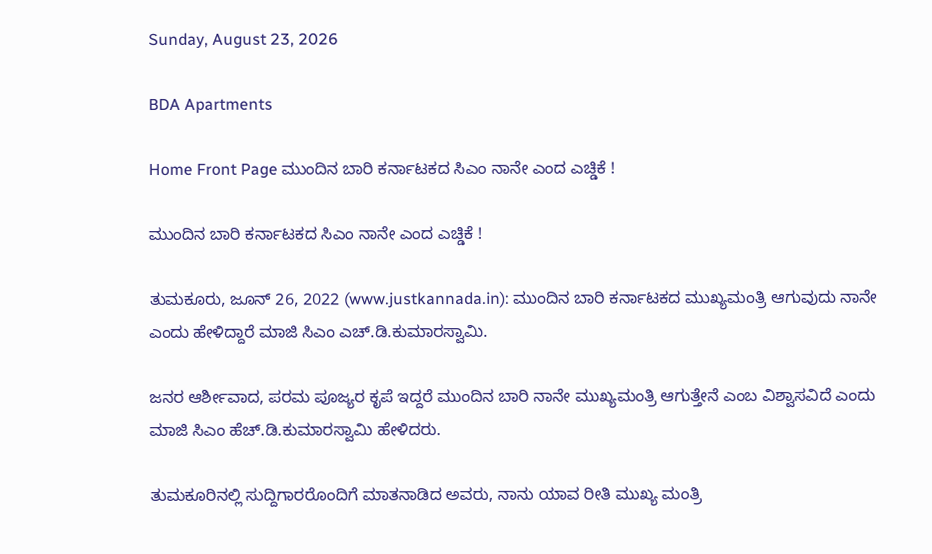Sunday, August 23, 2026

BDA Apartments

Home Front Page ಮುಂದಿನ ಬಾರಿ ಕರ್ನಾಟಕದ ಸಿಎಂ ನಾನೇ ಎಂದ ಎಚ್ಡಿಕೆ !

ಮುಂದಿನ ಬಾರಿ ಕರ್ನಾಟಕದ ಸಿಎಂ ನಾನೇ ಎಂದ ಎಚ್ಡಿಕೆ !

ತುಮಕೂರು, ಜೂನ್ 26, 2022 (www.justkannada.in): ಮುಂದಿನ ಬಾರಿ ಕರ್ನಾಟಕದ ಮುಖ್ಯಮಂತ್ರಿ ಆಗುವುದು ನಾನೇ ಎಂದು ಹೇಳಿದ್ದಾರೆ ಮಾಜಿ ಸಿಎಂ ಎಚ್.ಡಿ.ಕುಮಾರಸ್ವಾಮಿ.

ಜನರ ಆರ್ಶೀವಾದ, ಪರಮ ಪೂಜ್ಯರ ಕೃಪೆ ಇದ್ದರೆ ಮುಂದಿನ ಬಾರಿ ನಾನೇ ಮುಖ್ಯಮಂತ್ರಿ ಆಗುತ್ತೇನೆ ಎಂಬ ವಿಶ್ವಾಸವಿದೆ ಎಂದು ಮಾಜಿ ಸಿಎಂ ಹೆಚ್.ಡಿ.ಕುಮಾರಸ್ವಾಮಿ ಹೇಳಿದರು.

ತುಮಕೂರಿನಲ್ಲಿ ಸುದ್ದಿಗಾರರೊಂದಿಗೆ ಮಾತನಾಡಿದ ಅವರು, ನಾನು ಯಾವ ರೀತಿ ಮುಖ್ಯ ಮಂತ್ರಿ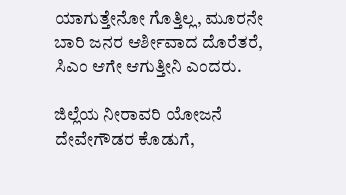ಯಾಗುತ್ತೇನೋ ಗೊತ್ತಿಲ್ಲ, ಮೂರನೇ ಬಾರಿ ಜನರ ಆರ್ಶೀವಾದ ದೊರೆತರೆ, ಸಿಎಂ ಆಗೇ ಆಗುತ್ತೀನಿ ಎಂದರು.

ಜಿಲ್ಲೆಯ ನೀರಾವರಿ ಯೋಜನೆ ದೇವೇಗೌಡರ ಕೊಡುಗೆ,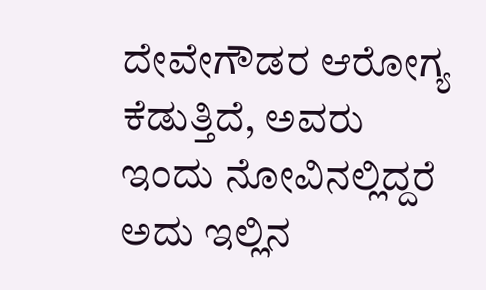ದೇವೇಗೌಡರ ಆರೋಗ್ಯ ಕೆಡುತ್ತಿದೆ, ಅವರು ಇಂದು ನೋವಿನಲ್ಲಿದ್ದರೆ ಅದು ಇಲ್ಲಿನ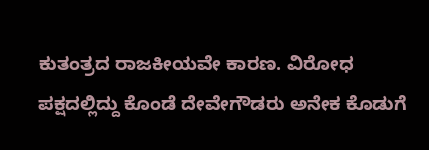ಕುತಂತ್ರದ ರಾಜಕೀಯವೇ ಕಾರಣ. ವಿರೋಧ ಪಕ್ಷದಲ್ಲಿದ್ದು ಕೊಂಡೆ ದೇವೇಗೌಡರು ಅನೇಕ ಕೊಡುಗೆ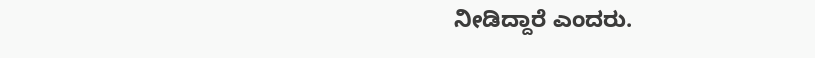ನೀಡಿದ್ದಾರೆ ಎಂದರು.